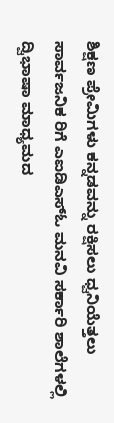ಶಿಕ್ಷಣ ಪ್ರೇಮಿಗಳು ಕನ್ನಡವನ್ನು ರಕ್ಷಿಸಲು ಧ್ವನಿಯೆತ್ತಲು ಸಾರ್ವಜನಿಕ ರಿಗೆ ಎಐಡಿಎಸ್‌ಓ ಮನವಿ ಸರ್ಕಾರಿ ಶಾಲೆಗಳಲ್ಲಿ ದ್ವಿಭಾಷಾ ಮಾಧ್ಯಮದ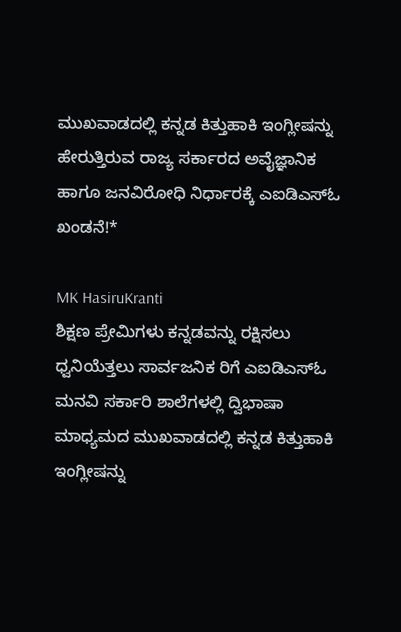ಮುಖವಾಡದಲ್ಲಿ ಕನ್ನಡ ಕಿತ್ತುಹಾಕಿ ಇಂಗ್ಲೀಷನ್ನು ಹೇರುತ್ತಿರುವ ರಾಜ್ಯ ಸರ್ಕಾರದ ಅವೈಜ್ಞಾನಿಕ ಹಾಗೂ ಜನವಿರೋಧಿ ನಿರ್ಧಾರಕ್ಕೆ ಎಐಡಿಎಸ್‌ಓ ಖಂಡನೆ!*

MK HasiruKranti
ಶಿಕ್ಷಣ ಪ್ರೇಮಿಗಳು ಕನ್ನಡವನ್ನು ರಕ್ಷಿಸಲು ಧ್ವನಿಯೆತ್ತಲು ಸಾರ್ವಜನಿಕ ರಿಗೆ ಎಐಡಿಎಸ್‌ಓ ಮನವಿ ಸರ್ಕಾರಿ ಶಾಲೆಗಳಲ್ಲಿ ದ್ವಿಭಾಷಾ ಮಾಧ್ಯಮದ ಮುಖವಾಡದಲ್ಲಿ ಕನ್ನಡ ಕಿತ್ತುಹಾಕಿ ಇಂಗ್ಲೀಷನ್ನು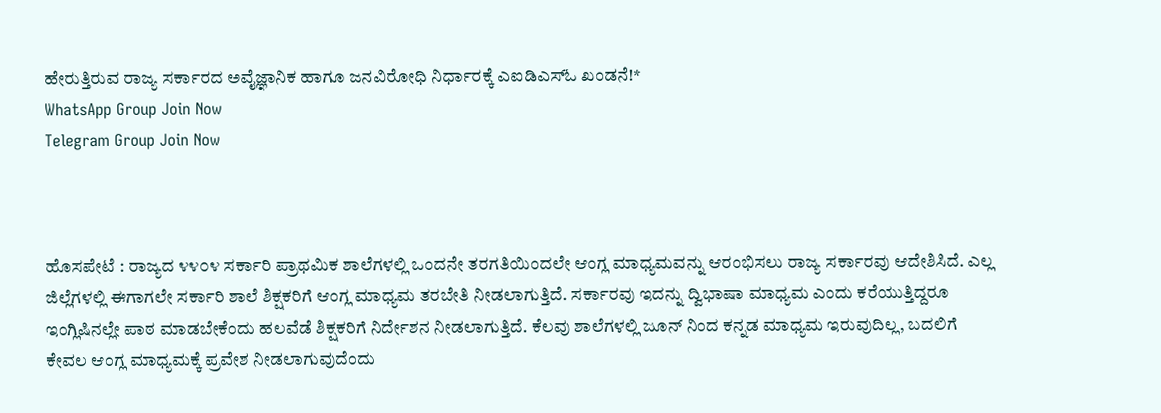ಹೇರುತ್ತಿರುವ ರಾಜ್ಯ ಸರ್ಕಾರದ ಅವೈಜ್ಞಾನಿಕ ಹಾಗೂ ಜನವಿರೋಧಿ ನಿರ್ಧಾರಕ್ಕೆ ಎಐಡಿಎಸ್‌ಓ ಖಂಡನೆ!*
WhatsApp Group Join Now
Telegram Group Join Now



ಹೊಸಪೇಟೆ : ರಾಜ್ಯದ ೪೪೦೪ ಸರ್ಕಾರಿ ಪ್ರಾಥಮಿಕ ಶಾಲೆಗಳಲ್ಲಿ ಒಂದನೇ ತರಗತಿಯಿಂದಲೇ ಆಂಗ್ಲ ಮಾಧ್ಯಮವನ್ನು ಆರಂಭಿಸಲು ರಾಜ್ಯ ಸರ್ಕಾರವು ಆದೇಶಿಸಿದೆ. ಎಲ್ಲ ಜಿಲ್ಲೆಗಳಲ್ಲಿ ಈಗಾಗಲೇ ಸರ್ಕಾರಿ ಶಾಲೆ ಶಿಕ್ಷಕರಿಗೆ ಆಂಗ್ಲ ಮಾಧ್ಯಮ ತರಬೇತಿ ನೀಡಲಾಗುತ್ತಿದೆ. ಸರ್ಕಾರವು ಇದನ್ನು ದ್ವಿಭಾಷಾ ಮಾಧ್ಯಮ ಎಂದು ಕರೆಯುತ್ತಿದ್ದರೂ ಇಂಗ್ಲಿಷಿನಲ್ಲೇ ಪಾಠ ಮಾಡಬೇಕೆಂದು ಹಲವೆಡೆ ಶಿಕ್ಷಕರಿಗೆ ನಿರ್ದೇಶನ ನೀಡಲಾಗುತ್ತಿದೆ. ಕೆಲವು ಶಾಲೆಗಳಲ್ಲಿ ಜೂನ್ ನಿಂದ ಕನ್ನಡ ಮಾಧ್ಯಮ ಇರುವುದಿಲ್ಲ, ಬದಲಿಗೆ ಕೇವಲ ಆಂಗ್ಲ ಮಾಧ್ಯಮಕ್ಕೆ ಪ್ರವೇಶ ನೀಡಲಾಗುವುದೆಂದು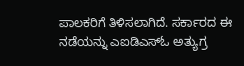ಪಾಲಕರಿಗೆ ತಿಳಿಸಲಾಗಿದೆ. ಸರ್ಕಾರದ ಈ ನಡೆಯನ್ನು ಎಐಡಿಎಸ್‌ಓ ಅತ್ಯುಗ್ರ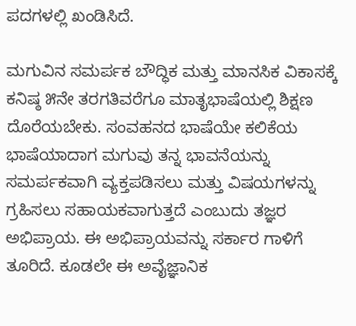ಪದಗಳಲ್ಲಿ ಖಂಡಿಸಿದೆ.

ಮಗುವಿನ ಸಮರ್ಪಕ ಬೌದ್ಧಿಕ ಮತ್ತು ಮಾನಸಿಕ ವಿಕಾಸಕ್ಕೆ ಕನಿಷ್ಠ ೫ನೇ ತರಗತಿವರೆಗೂ ಮಾತೃಭಾಷೆಯಲ್ಲಿ ಶಿಕ್ಷಣ ದೊರೆಯಬೇಕು. ಸಂವಹನದ ಭಾಷೆಯೇ ಕಲಿಕೆಯ ಭಾಷೆಯಾದಾಗ ಮಗುವು ತನ್ನ ಭಾವನೆಯನ್ನು ಸಮರ್ಪಕವಾಗಿ ವ್ಯಕ್ತಪಡಿಸಲು ಮತ್ತು ವಿಷಯಗಳನ್ನು ಗ್ರಹಿಸಲು ಸಹಾಯಕವಾಗುತ್ತದೆ ಎಂಬುದು ತಜ್ಞರ ಅಭಿಪ್ರಾಯ. ಈ ಅಭಿಪ್ರಾಯವನ್ನು ಸರ್ಕಾರ ಗಾಳಿಗೆ ತೂರಿದೆ. ಕೂಡಲೇ ಈ ಅವೈಜ್ಞಾನಿಕ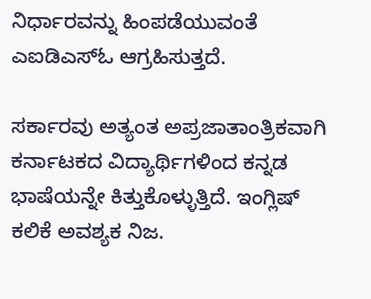ನಿರ್ಧಾರವನ್ನು ಹಿಂಪಡೆಯುವಂತೆ ಎಐಡಿಎಸ್‌ಓ ಆಗ್ರಹಿಸುತ್ತದೆ.

ಸರ್ಕಾರವು ಅತ್ಯಂತ ಅಪ್ರಜಾತಾಂತ್ರಿಕವಾಗಿ ಕರ್ನಾಟಕದ ವಿದ್ಯಾರ್ಥಿಗಳಿಂದ ಕನ್ನಡ ಭಾಷೆಯನ್ನೇ ಕಿತ್ತುಕೊಳ್ಳುತ್ತಿದೆ. ಇಂಗ್ಲಿಷ್ ಕಲಿಕೆ ಅವಶ್ಯಕ ನಿಜ.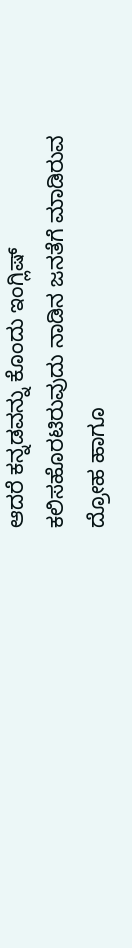ಆದರೆ ಕನ್ನಡವನ್ನು ಕೊಂದು ಇಂಗ್ಲಿಷ್ ಕಲಿಸಹೊರಟಿರುವುದು ನಾಡಿನ ಜನತೆಗೆ ಮಾಡಿರುವ ದ್ರೋಹ ಹಾಗೂ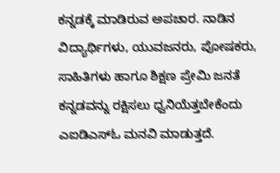ಕನ್ನಡಕ್ಕೆ ಮಾಡಿರುವ ಅಪಚಾರ. ನಾಡಿನ ವಿದ್ಯಾರ್ಥಿಗಳು, ಯುವಜನರು, ಪೋಷಕರು, ಸಾಹಿತಿಗಳು ಹಾಗೂ ಶಿಕ್ಷಣ ಪ್ರೇಮಿ ಜನತೆ ಕನ್ನಡವನ್ನು ರಕ್ಷಿಸಲು ಧ್ವನಿಯೆತ್ತಬೇಕೆಂದು ಎಐಡಿಎಸ್‌ಓ ಮನವಿ ಮಾಡುತ್ತದೆ.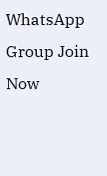WhatsApp Group Join Now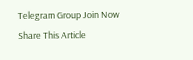Telegram Group Join Now
Share This Article